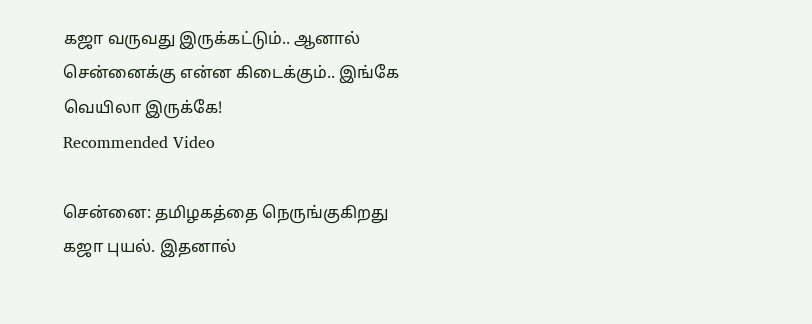கஜா வருவது இருக்கட்டும்.. ஆனால் சென்னைக்கு என்ன கிடைக்கும்.. இங்கே வெயிலா இருக்கே!
Recommended Video

சென்னை: தமிழகத்தை நெருங்குகிறது கஜா புயல். இதனால்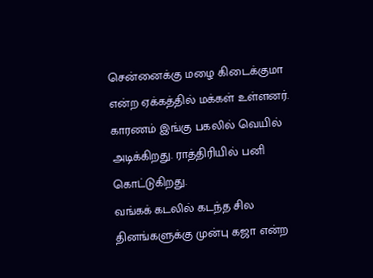சென்னைக்கு மழை கிடைக்குமா என்ற ஏக்கத்தில் மக்கள் உள்ளனர். காரணம் இங்கு பகலில் வெயில் அடிக்கிறது. ராத்திரியில் பனி கொட்டுகிறது.
வங்கக் கடலில் கடந்த சில தினங்களுக்கு முன்பு கஜா என்ற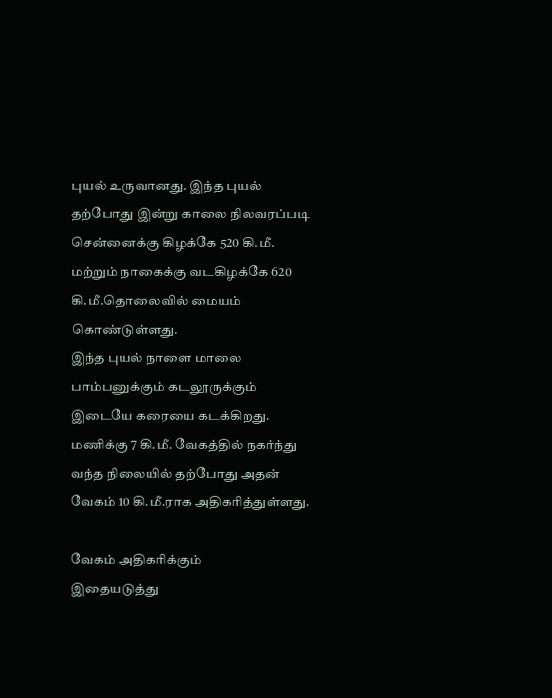புயல் உருவானது. இந்த புயல் தற்போது இன்று காலை நிலவரப்படி சென்னைக்கு கிழக்கே 520 கி.மீ. மற்றும் நாகைக்கு வடகிழக்கே 620 கி.மீ.தொலைவில் மையம் கொண்டுள்ளது.
இந்த புயல் நாளை மாலை பாம்பனுக்கும் கடலூருக்கும் இடையே கரையை கடக்கிறது. மணிக்கு 7 கி.மீ. வேகத்தில் நகர்ந்து வந்த நிலையில் தற்போது அதன் வேகம் 10 கி.மீ.ராக அதிகரித்துள்ளது.

வேகம் அதிகரிக்கும்
இதையடுத்து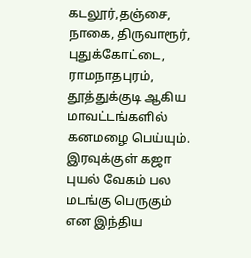கடலூர்,தஞ்சை, நாகை, திருவாரூர், புதுக்கோட்டை, ராமநாதபுரம், தூத்துக்குடி ஆகிய மாவட்டங்களில் கனமழை பெய்யும். இரவுக்குள் கஜா புயல் வேகம் பல மடங்கு பெருகும் என இந்திய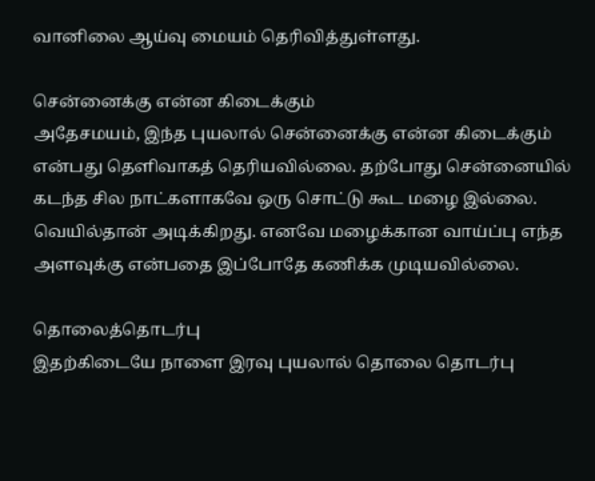வானிலை ஆய்வு மையம் தெரிவித்துள்ளது.

சென்னைக்கு என்ன கிடைக்கும்
அதேசமயம், இந்த புயலால் சென்னைக்கு என்ன கிடைக்கும் என்பது தெளிவாகத் தெரியவில்லை. தற்போது சென்னையில் கடந்த சில நாட்களாகவே ஒரு சொட்டு கூட மழை இல்லை. வெயில்தான் அடிக்கிறது. எனவே மழைக்கான வாய்ப்பு எந்த அளவுக்கு என்பதை இப்போதே கணிக்க முடியவில்லை.

தொலைத்தொடர்பு
இதற்கிடையே நாளை இரவு புயலால் தொலை தொடர்பு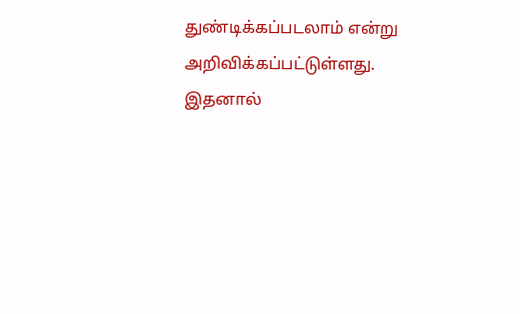துண்டிக்கப்படலாம் என்று அறிவிக்கப்பட்டுள்ளது. இதனால்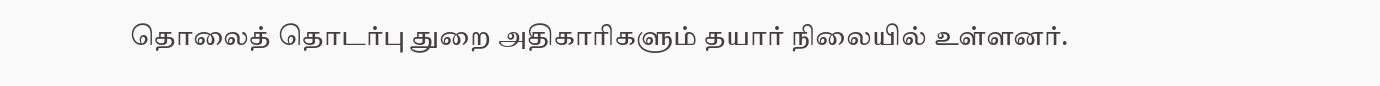தொலைத் தொடர்பு துறை அதிகாரிகளும் தயார் நிலையில் உள்ளனர்.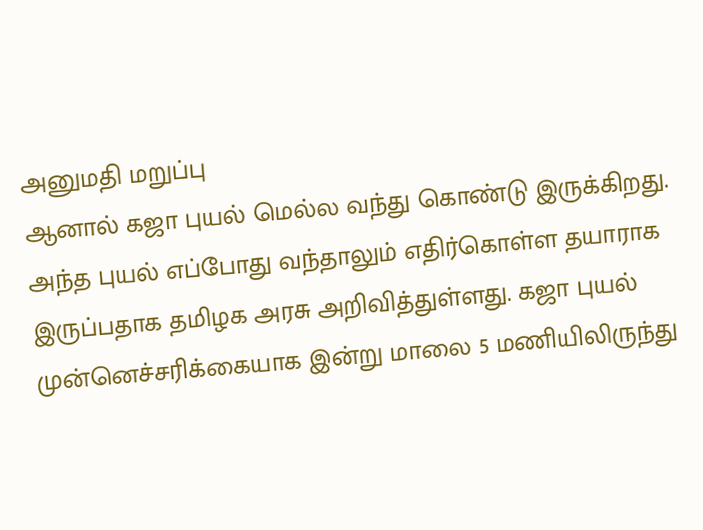அனுமதி மறுப்பு
ஆனால் கஜா புயல் மெல்ல வந்து கொண்டு இருக்கிறது. அந்த புயல் எப்போது வந்தாலும் எதிர்கொள்ள தயாராக இருப்பதாக தமிழக அரசு அறிவித்துள்ளது. கஜா புயல் முன்னெச்சரிக்கையாக இன்று மாலை 5 மணியிலிருந்து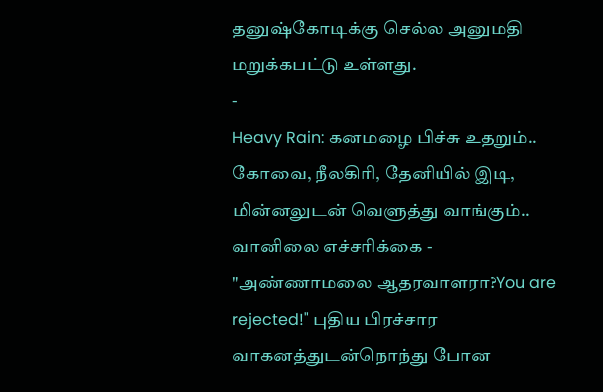தனுஷ்கோடிக்கு செல்ல அனுமதி மறுக்கபட்டு உள்ளது.
-
Heavy Rain: கனமழை பிச்சு உதறும்.. கோவை, நீலகிரி, தேனியில் இடி, மின்னலுடன் வெளுத்து வாங்கும்.. வானிலை எச்சரிக்கை -
"அண்ணாமலை ஆதரவாளரா?You are rejected!" புதிய பிரச்சார வாகனத்துடன்நொந்து போன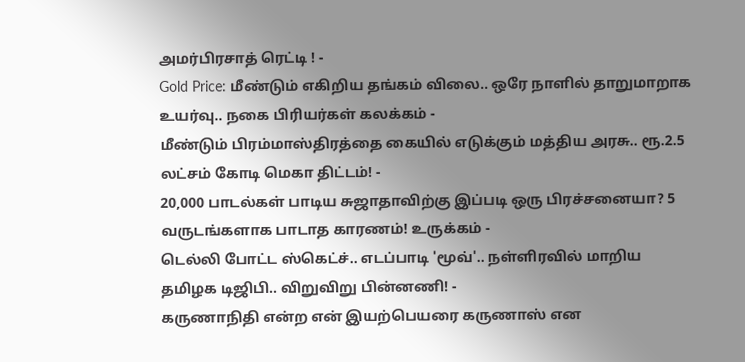அமர்பிரசாத் ரெட்டி ! -
Gold Price: மீண்டும் எகிறிய தங்கம் விலை.. ஒரே நாளில் தாறுமாறாக உயர்வு.. நகை பிரியர்கள் கலக்கம் -
மீண்டும் பிரம்மாஸ்திரத்தை கையில் எடுக்கும் மத்திய அரசு.. ரூ.2.5 லட்சம் கோடி மெகா திட்டம்! -
20,000 பாடல்கள் பாடிய சுஜாதாவிற்கு இப்படி ஒரு பிரச்சனையா? 5 வருடங்களாக பாடாத காரணம்! உருக்கம் -
டெல்லி போட்ட ஸ்கெட்ச்.. எடப்பாடி 'மூவ்'.. நள்ளிரவில் மாறிய தமிழக டிஜிபி.. விறுவிறு பின்னணி! -
கருணாநிதி என்ற என் இயற்பெயரை கருணாஸ் என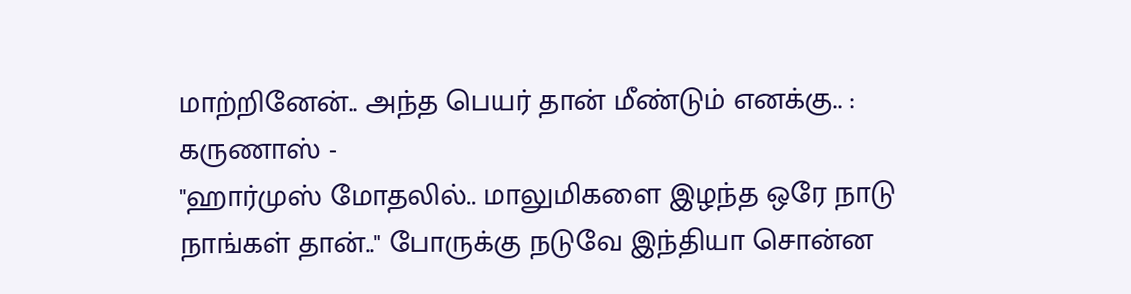மாற்றினேன்.. அந்த பெயர் தான் மீண்டும் எனக்கு.. : கருணாஸ் -
"ஹார்முஸ் மோதலில்.. மாலுமிகளை இழந்த ஒரே நாடு நாங்கள் தான்.." போருக்கு நடுவே இந்தியா சொன்ன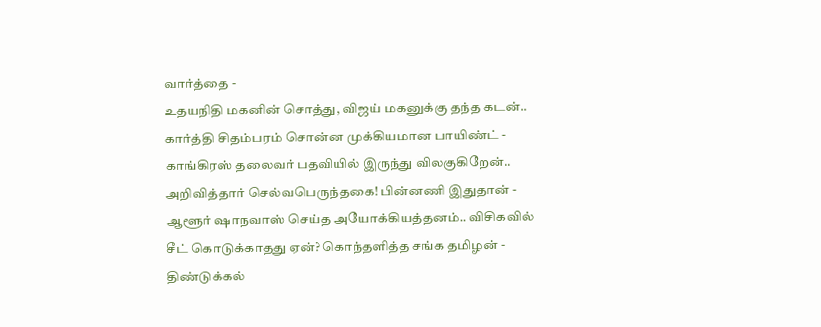வார்த்தை -
உதயநிதி மகனின் சொத்து, விஜய் மகனுக்கு தந்த கடன்.. கார்த்தி சிதம்பரம் சொன்ன முக்கியமான பாயிண்ட் -
காங்கிரஸ் தலைவர் பதவியில் இருந்து விலகுகிறேன்.. அறிவித்தார் செல்வபெருந்தகை! பின்னணி இதுதான் -
ஆளூர் ஷாநவாஸ் செய்த அயோக்கியத்தனம்.. விசிகவில் சீட் கொடுக்காதது ஏன்? கொந்தளித்த சங்க தமிழன் -
திண்டுக்கல்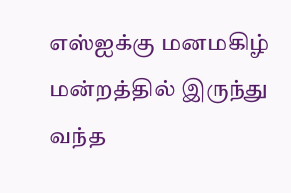எஸ்ஐக்கு மனமகிழ் மன்றத்தில் இருந்து வந்த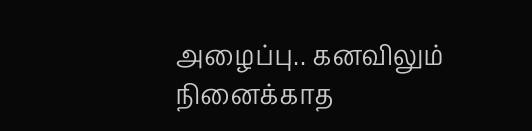அழைப்பு.. கனவிலும் நினைக்காத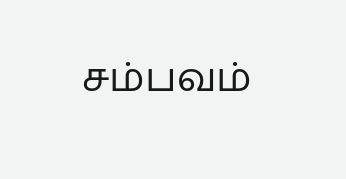சம்பவம்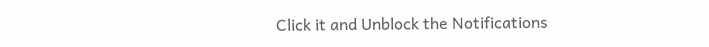Click it and Unblock the Notifications